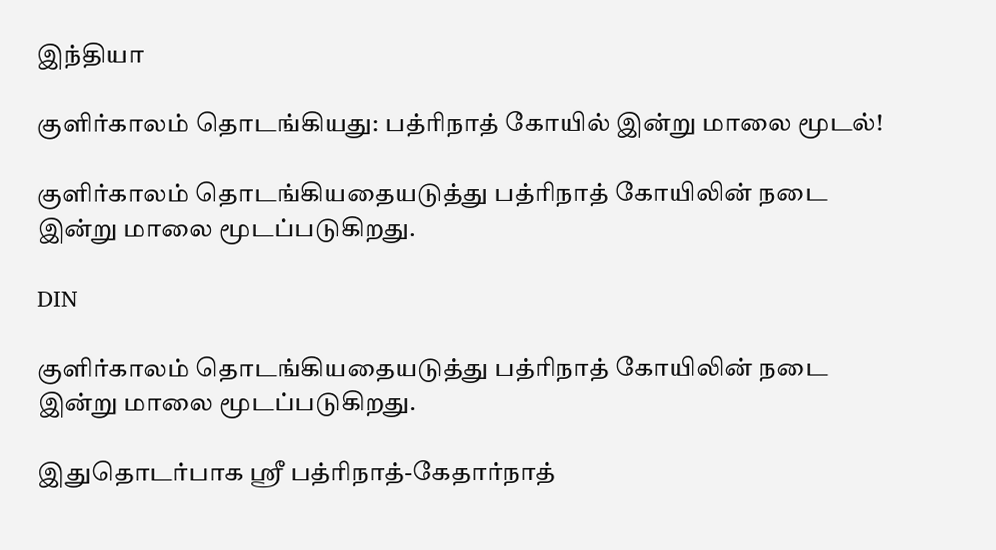இந்தியா

குளிர்காலம் தொடங்கியது: பத்ரிநாத் கோயில் இன்று மாலை மூடல்!

குளிர்காலம் தொடங்கியதையடுத்து பத்ரிநாத் கோயிலின் நடை இன்று மாலை மூடப்படுகிறது.

DIN

குளிர்காலம் தொடங்கியதையடுத்து பத்ரிநாத் கோயிலின் நடை இன்று மாலை மூடப்படுகிறது.

இதுதொடர்பாக ஸ்ரீ பத்ரிநாத்-கேதார்நாத்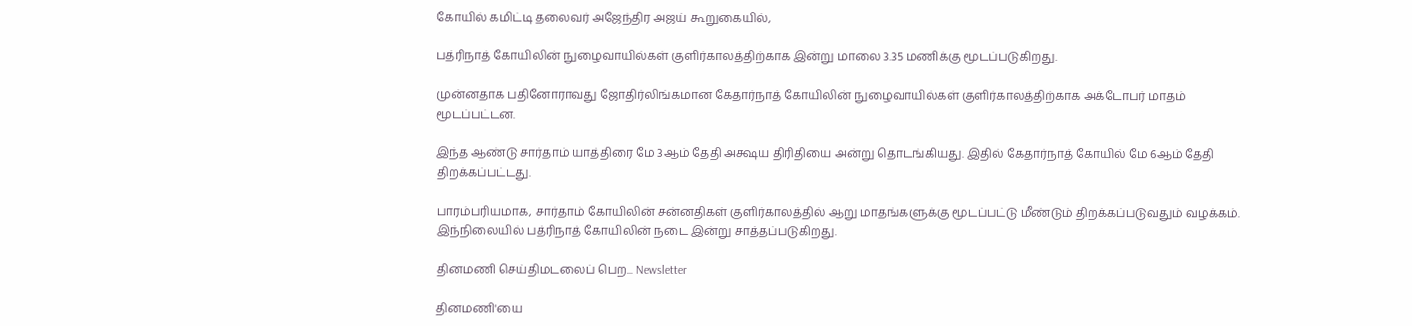கோயில் கமிட்டி தலைவர் அஜேந்திர அஜய் கூறுகையில்,

பத்ரிநாத் கோயிலின் நுழைவாயில்கள் குளிர்காலத்திற்காக இன்று மாலை 3.35 மணிக்கு மூடப்படுகிறது.

முன்னதாக பதினோராவது ஜோதிர்லிங்கமான கேதார்நாத் கோயிலின் நுழைவாயில்கள் குளிர்காலத்திற்காக அக்டோபர் மாதம் மூடப்பட்டன.

இந்த ஆண்டு சார்தாம் யாத்திரை மே 3ஆம் தேதி அக்ஷய திரிதியை அன்று தொடங்கியது. இதில் கேதார்நாத் கோயில் மே 6ஆம் தேதி திறக்கப்பட்டது.

பாரம்பரியமாக, சார்தாம் கோயிலின் சன்னதிகள் குளிர்காலத்தில் ஆறு மாதங்களுக்கு மூடப்பட்டு மீண்டும் திறக்கப்படுவதும் வழக்கம். இந்நிலையில் பத்ரிநாத் கோயிலின் நடை இன்று சாத்தப்படுகிறது.

தினமணி செய்திமடலைப் பெற... Newsletter

தினமணி'யை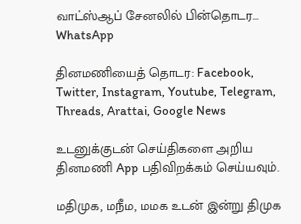வாட்ஸ்ஆப் சேனலில் பின்தொடர... WhatsApp

தினமணியைத் தொடர: Facebook, Twitter, Instagram, Youtube, Telegram, Threads, Arattai, Google News

உடனுக்குடன் செய்திகளை அறிய தினமணி App பதிவிறக்கம் செய்யவும்.

மதிமுக, மநீம, மமக உடன் இன்று திமுக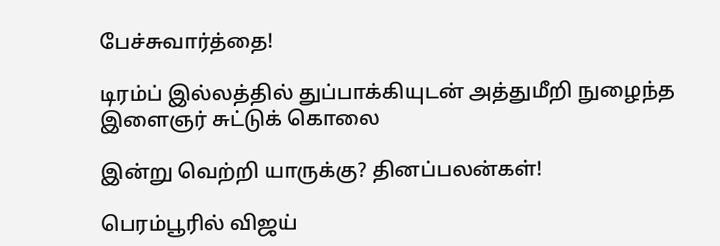பேச்சுவார்த்தை!

டிரம்ப் இல்லத்தில் துப்பாக்கியுடன் அத்துமீறி நுழைந்த இளைஞர் சுட்டுக் கொலை

இன்று வெற்றி யாருக்கு? தினப்பலன்கள்!

பெரம்பூரில் விஜய்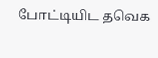போட்டியிட தவெக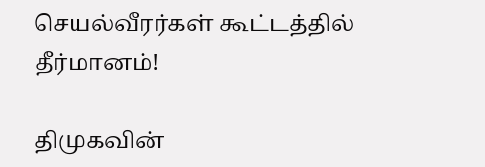செயல்வீரர்கள் கூட்டத்தில் தீர்மானம்!

திமுகவின்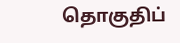தொகுதிப்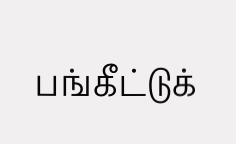பங்கீட்டுக்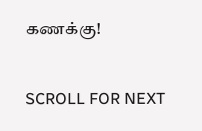கணக்கு!

SCROLL FOR NEXT